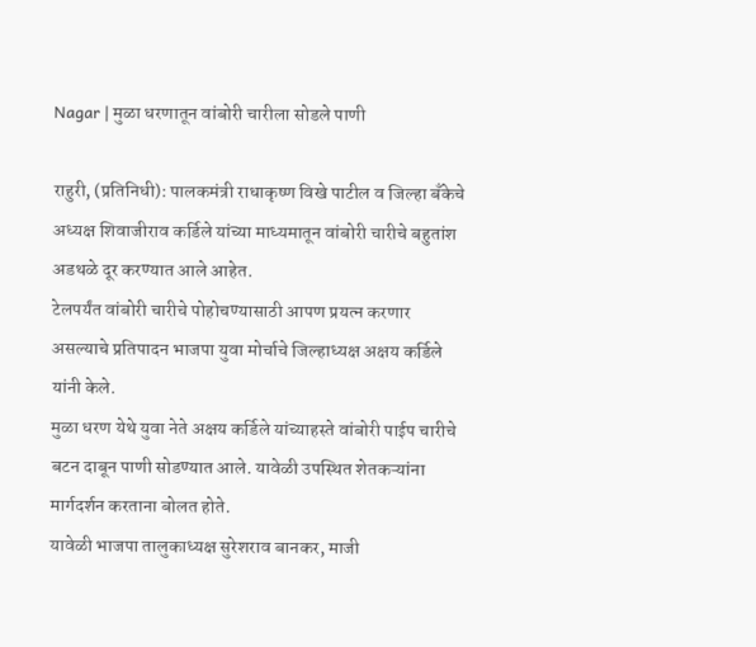Nagar | मुळा धरणातून वांबोरी चारीला सोडले पाणी

राहुरी, (प्रतिनिधी): पालकमंत्री राधाकृष्ण विखे पाटील व जिल्हा बँकेचे अध्यक्ष शिवाजीराव कर्डिले यांच्या माध्यमातून वांबोरी चारीचे बहुतांश अडथळे दूर करण्यात आले आहेत.
टेलपर्यंत वांबोरी चारीचे पोहोचण्यासाठी आपण प्रयत्न करणार असल्याचे प्रतिपादन भाजपा युवा मोर्चाचे जिल्हाध्यक्ष अक्षय कर्डिले यांनी केले.
मुळा धरण येथे युवा नेते अक्षय कर्डिले यांच्याहस्ते वांबोरी पाईप चारीचे बटन दाबून पाणी सोडण्यात आले. यावेळी उपस्थित शेतकऱ्यांना मार्गदर्शन करताना बोलत होते.
यावेळी भाजपा तालुकाध्यक्ष सुरेशराव बानकर, माजी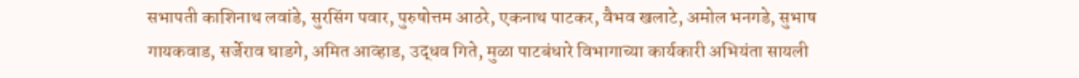सभापती काशिनाथ लवांडे, सुरसिंग पवार, पुरुषोत्तम आठरे, एकनाथ पाटकर, वैभव खलाटे, अमोल भनगडे, सुभाष गायकवाड, सर्जेराव घाडगे, अमित आव्हाड, उद्धव गिते, मुळा पाटबंधारे विभागाच्या कार्यकारी अभियंता सायली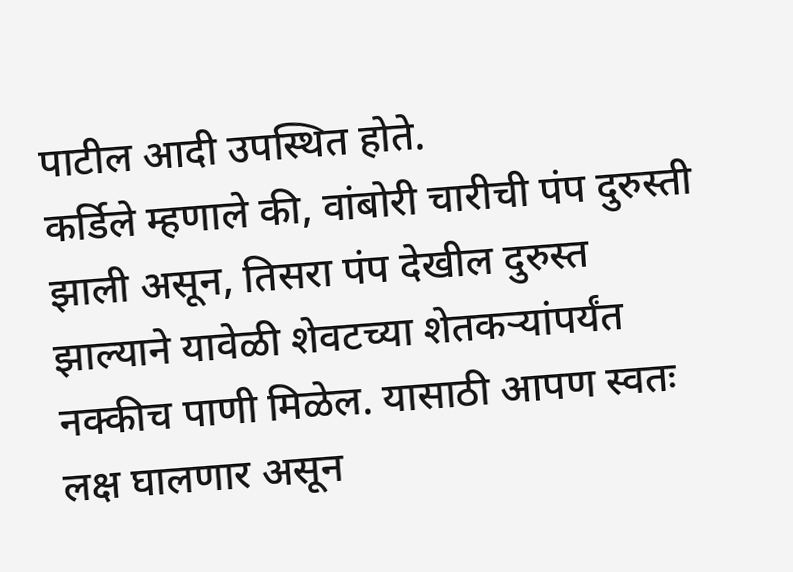पाटील आदी उपस्थित होते.
कर्डिले म्हणाले की, वांबोरी चारीची पंप दुरुस्ती झाली असून, तिसरा पंप देखील दुरुस्त झाल्याने यावेळी शेवटच्या शेतकऱ्यांपर्यंत नक्कीच पाणी मिळेल. यासाठी आपण स्वतः लक्ष घालणार असून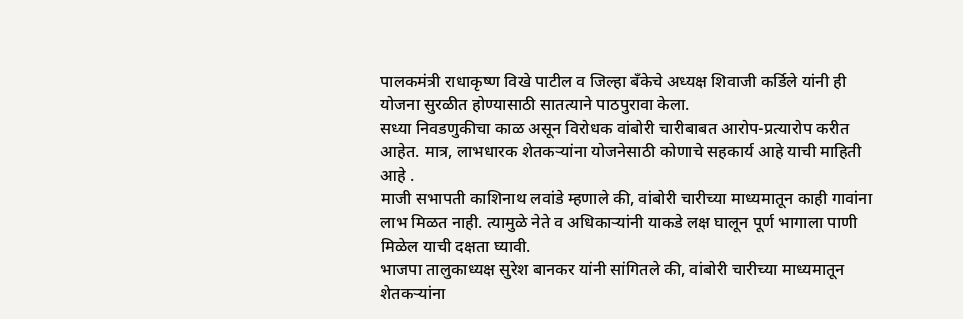पालकमंत्री राधाकृष्ण विखे पाटील व जिल्हा बँकेचे अध्यक्ष शिवाजी कर्डिले यांनी ही योजना सुरळीत होण्यासाठी सातत्याने पाठपुरावा केला.
सध्या निवडणुकीचा काळ असून विरोधक वांबोरी चारीबाबत आरोप-प्रत्यारोप करीत आहेत. मात्र, लाभधारक शेतकऱ्यांना योजनेसाठी कोणाचे सहकार्य आहे याची माहिती आहे .
माजी सभापती काशिनाथ लवांडे म्हणाले की, वांबोरी चारीच्या माध्यमातून काही गावांना लाभ मिळत नाही. त्यामुळे नेते व अधिकाऱ्यांनी याकडे लक्ष घालून पूर्ण भागाला पाणी मिळेल याची दक्षता घ्यावी.
भाजपा तालुकाध्यक्ष सुरेश बानकर यांनी सांगितले की, वांबोरी चारीच्या माध्यमातून शेतकऱ्यांना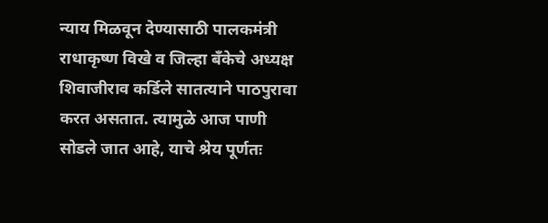न्याय मिळवून देण्यासाठी पालकमंत्री राधाकृष्ण विखे व जिल्हा बँकेचे अध्यक्ष शिवाजीराव कर्डिले सातत्याने पाठपुरावा करत असतात. त्यामुळे आज पाणी सोडले जात आहे, याचे श्रेय पूर्णतः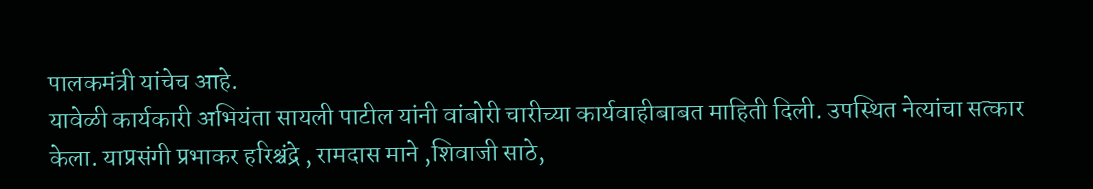पालकमंत्री यांचेच आहे.
यावेळी कार्यकारी अभियंता सायली पाटील यांनी वांबोरी चारीच्या कार्यवाहीबाबत माहिती दिली. उपस्थित नेत्यांचा सत्कार केला. याप्रसंगी प्रभाकर हरिश्चंद्रे , रामदास माने ,शिवाजी साठे,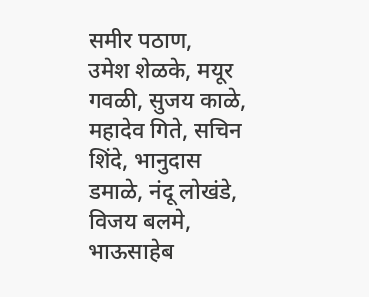समीर पठाण,
उमेश शेळके, मयूर गवळी, सुजय काळे, महादेव गिते, सचिन शिंदे, भानुदास डमाळे, नंदू लोखंडे, विजय बलमे, भाऊसाहेब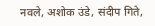नवले, अशोक उंडे, संदीप गिते,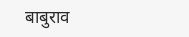बाबुराव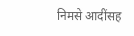निमसे आदींसह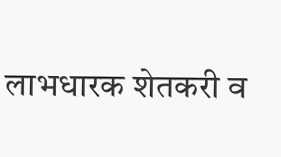लाभधारक शेतकरी व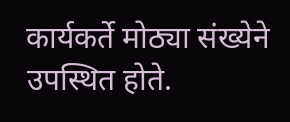कार्यकर्ते मोठ्या संख्येने उपस्थित होते.